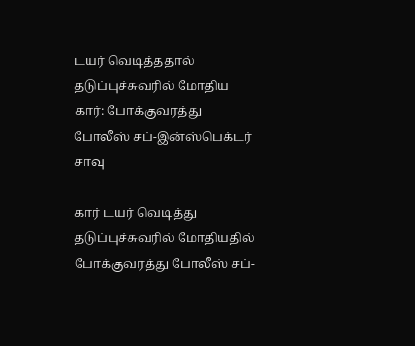டயர் வெடித்ததால் தடுப்புச்சுவரில் மோதிய கார்: போக்குவரத்து போலீஸ் சப்-இன்ஸ்பெக்டர் சாவு

கார் டயர் வெடித்து தடுப்புச்சுவரில் மோதியதில் போக்குவரத்து போலீஸ் சப்-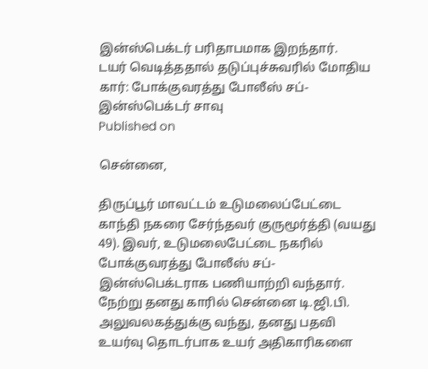இன்ஸ்பெக்டர் பரிதாபமாக இறந்தார்.
டயர் வெடித்ததால் தடுப்புச்சுவரில் மோதிய கார்: போக்குவரத்து போலீஸ் சப்-இன்ஸ்பெக்டர் சாவு
Published on

சென்னை,

திருப்பூர் மாவட்டம் உடுமலைப்பேட்டை காந்தி நகரை சேர்ந்தவர் குருமூர்த்தி (வயது 49). இவர், உடுமலைபேட்டை நகரில் போக்குவரத்து போலீஸ் சப்-இன்ஸ்பெக்டராக பணியாற்றி வந்தார். நேற்று தனது காரில் சென்னை டி.ஜி.பி. அலுவலகத்துக்கு வந்து, தனது பதவி உயர்வு தொடர்பாக உயர் அதிகாரிகளை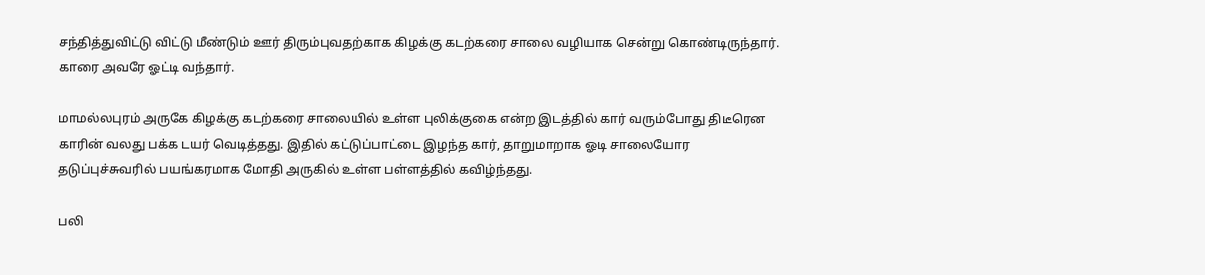சந்தித்துவிட்டு விட்டு மீண்டும் ஊர் திரும்புவதற்காக கிழக்கு கடற்கரை சாலை வழியாக சென்று கொண்டிருந்தார். காரை அவரே ஓட்டி வந்தார்.

மாமல்லபுரம் அருகே கிழக்கு கடற்கரை சாலையில் உள்ள புலிக்குகை என்ற இடத்தில் கார் வரும்போது திடீரென காரின் வலது பக்க டயர் வெடித்தது. இதில் கட்டுப்பாட்டை இழந்த கார், தாறுமாறாக ஓடி சாலையோர தடுப்புச்சுவரில் பயங்கரமாக மோதி அருகில் உள்ள பள்ளத்தில் கவிழ்ந்தது.

பலி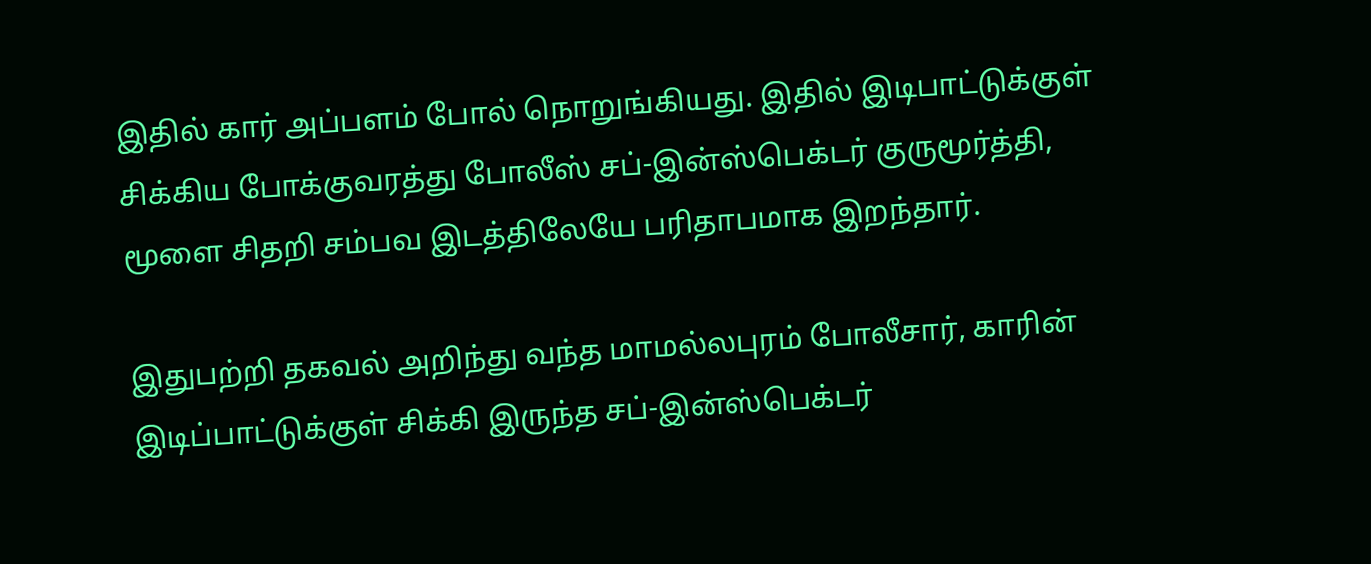இதில் கார் அப்பளம் போல் நொறுங்கியது. இதில் இடிபாட்டுக்குள் சிக்கிய போக்குவரத்து போலீஸ் சப்-இன்ஸ்பெக்டர் குருமூர்த்தி, மூளை சிதறி சம்பவ இடத்திலேயே பரிதாபமாக இறந்தார்.

இதுபற்றி தகவல் அறிந்து வந்த மாமல்லபுரம் போலீசார், காரின் இடிப்பாட்டுக்குள் சிக்கி இருந்த சப்-இன்ஸ்பெக்டர்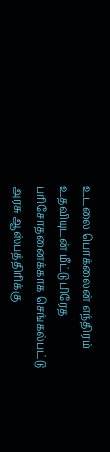உடலை பொக்லைன் எந்திரம் உதவியுடன் மீட்டு பிரேத பரிசோதனைக்காக செங்கல்பட்டு அரசு ஆஸ்பத்திரிக்கு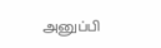அனுப்பி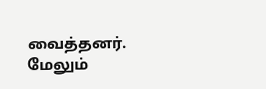வைத்தனர். மேலும்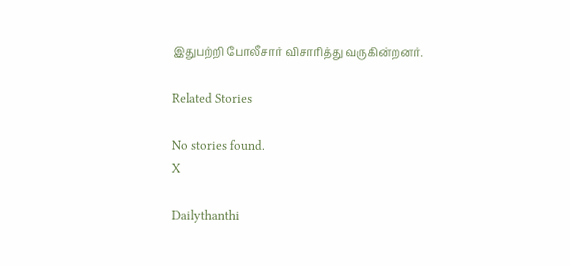இதுபற்றி போலீசார் விசாரித்து வருகின்றனர்.

Related Stories

No stories found.
X

Dailythanthi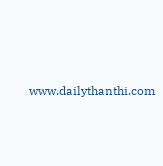www.dailythanthi.com